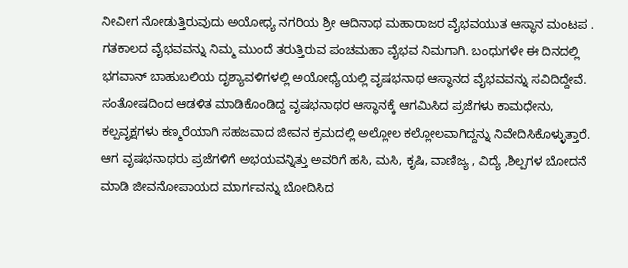ನೀವೀಗ ನೋಡುತ್ತಿರುವುದು ಅಯೋಧ್ಯ ನಗರಿಯ ಶ್ರೀ ಆದಿನಾಥ ಮಹಾರಾಜರ ವೈಭವಯುತ ಆಸ್ಥಾನ ಮಂಟಪ . ಗತಕಾಲದ ವೈಭವವನ್ನು ನಿಮ್ಮ ಮುಂದೆ ತರುತ್ತಿರುವ ಪಂಚಮಹಾ ವೈಭವ ನಿಮಗಾಗಿ. ಬಂಧುಗಳೇ ಈ ದಿನದಲ್ಲಿ ಭಗವಾನ್ ಬಾಹುಬಲಿಯ ದೃಶ್ಯಾವಳಿಗಳಲ್ಲಿ ಅಯೋಧ್ಯೆಯಲ್ಲಿ ವೃಷಭನಾಥ ಆಸ್ಥಾನದ ವೈಭವವನ್ನು ಸವಿದಿದ್ದೇವೆ. ಸಂತೋಷದಿಂದ ಆಡಳಿತ ಮಾಡಿಕೊಂಡಿದ್ದ ವೃಷಭನಾಥರ ಆಸ್ಥಾನಕ್ಕೆ ಆಗಮಿಸಿದ ಪ್ರಜೆಗಳು ಕಾಮಧೇನು, ಕಲ್ಪವೃಕ್ಷಗಳು ಕಣ್ಮರೆಯಾಗಿ ಸಹಜವಾದ ಜೀವನ ಕ್ರಮದಲ್ಲಿ ಅಲ್ಲೋಲ ಕಲ್ಲೋಲವಾಗಿದ್ದನ್ನು ನಿವೇದಿಸಿಕೊಳ್ಳುತ್ತಾರೆ. ಆಗ ವೃಷಭನಾಥರು ಪ್ರಜೆಗಳಿಗೆ ಅಭಯವನ್ನಿತ್ತು ಅವರಿಗೆ ಹಸಿ, ಮಸಿ, ಕೃಷಿ, ವಾಣಿಜ್ಯ , ವಿದ್ಯೆ ,ಶಿಲ್ಪಗಳ ಬೋದನೆ ಮಾಡಿ ಜೀವನೋಪಾಯದ ಮಾರ್ಗವನ್ನು ಬೋದಿಸಿದ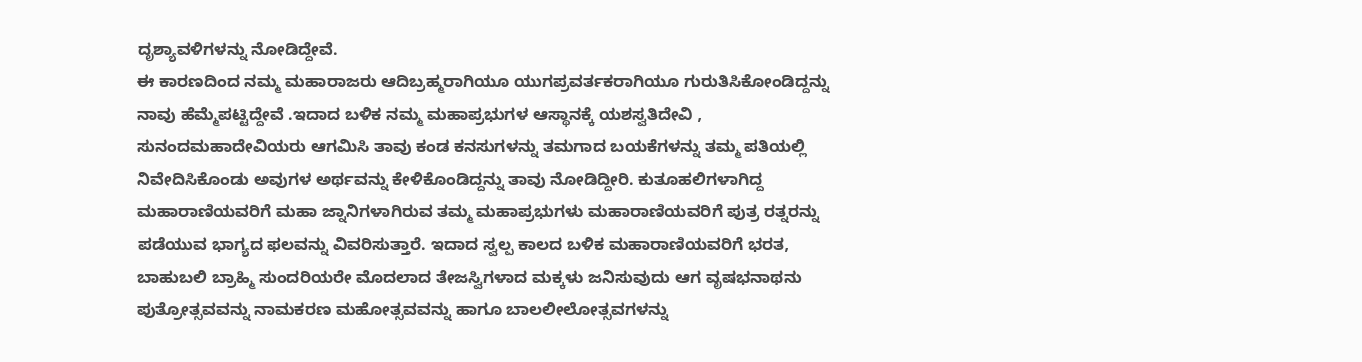ದೃಶ್ಯಾವಳಿಗಳನ್ನು ನೋಡಿದ್ದೇವೆ.
ಈ ಕಾರಣದಿಂದ ನಮ್ಮ ಮಹಾರಾಜರು ಆದಿಬ್ರಹ್ಮರಾಗಿಯೂ ಯುಗಪ್ರವರ್ತಕರಾಗಿಯೂ ಗುರುತಿಸಿಕೋಂಡಿದ್ದನ್ನು ನಾವು ಹೆಮ್ಮೆಪಟ್ಟಿದ್ದೇವೆ .ಇದಾದ ಬಳಿಕ ನಮ್ಮ ಮಹಾಪ್ರಭುಗಳ ಆಸ್ಥಾನಕ್ಕೆ ಯಶಸ್ವತಿದೇವಿ , ಸುನಂದಮಹಾದೇವಿಯರು ಆಗಮಿಸಿ ತಾವು ಕಂಡ ಕನಸುಗಳನ್ನು ತಮಗಾದ ಬಯಕೆಗಳನ್ನು ತಮ್ಮ ಪತಿಯಲ್ಲಿ ನಿವೇದಿಸಿಕೊಂಡು ಅವುಗಳ ಅರ್ಥವನ್ನು ಕೇಳಿಕೊಂಡಿದ್ದನ್ನು ತಾವು ನೋಡಿದ್ದೀರಿ. ಕುತೂಹಲಿಗಳಾಗಿದ್ದ ಮಹಾರಾಣಿಯವರಿಗೆ ಮಹಾ ಜ್ನಾನಿಗಳಾಗಿರುವ ತಮ್ಮ ಮಹಾಪ್ರಭುಗಳು ಮಹಾರಾಣಿಯವರಿಗೆ ಪುತ್ರ ರತ್ನರನ್ನು ಪಡೆಯುವ ಭಾಗ್ಯದ ಫಲವನ್ನು ವಿವರಿಸುತ್ತಾರೆ. ಇದಾದ ಸ್ವಲ್ಪ ಕಾಲದ ಬಳಿಕ ಮಹಾರಾಣಿಯವರಿಗೆ ಭರತ, ಬಾಹುಬಲಿ ಬ್ರಾಹ್ಮಿ ಸುಂದರಿಯರೇ ಮೊದಲಾದ ತೇಜಸ್ವಿಗಳಾದ ಮಕ್ಕಳು ಜನಿಸುವುದು ಆಗ ವೃಷಭನಾಥನು ಪುತ್ರೋತ್ಸವವನ್ನು ನಾಮಕರಣ ಮಹೋತ್ಸವವನ್ನು ಹಾಗೂ ಬಾಲಲೀಲೋತ್ಸವಗಳನ್ನು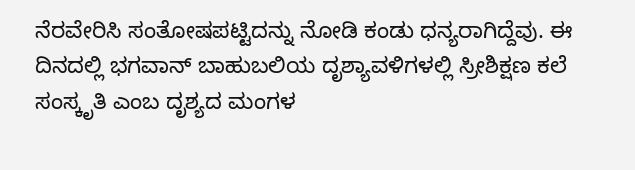ನೆರವೇರಿಸಿ ಸಂತೋಷಪಟ್ಟಿದನ್ನು ನೋಡಿ ಕಂಡು ಧನ್ಯರಾಗಿದ್ದೆವು. ಈ ದಿನದಲ್ಲಿ ಭಗವಾನ್ ಬಾಹುಬಲಿಯ ದೃಶ್ಯಾವಳಿಗಳಲ್ಲಿ ಸ್ರೀಶಿಕ್ಷಣ ಕಲೆ ಸಂಸ್ಕೃತಿ ಎಂಬ ದೃಶ್ಯದ ಮಂಗಳ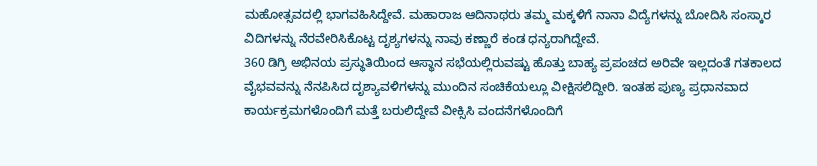ಮಹೋತ್ಸವದಲ್ಲಿ ಭಾಗವಹಿಸಿದ್ದೇವೆ. ಮಹಾರಾಜ ಆದಿನಾಥರು ತಮ್ಮ ಮಕ್ಕಳಿಗೆ ನಾನಾ ವಿದ್ಯೆಗಳನ್ನು ಬೋದಿಸಿ ಸಂಸ್ಕಾರ ವಿದಿಗಳನ್ನು ನೆರವೇರಿಸಿಕೊಟ್ಟ ದೃಶ್ಯಗಳನ್ನು ನಾವು ಕಣ್ಣಾರೆ ಕಂಡ ಧನ್ಯರಾಗಿದ್ದೇವೆ.
360 ಡಿಗ್ರಿ ಅಭಿನಯ ಪ್ರಸ್ಥುತಿಯಿಂದ ಆಸ್ಥಾನ ಸಭೆಯಲ್ಲಿರುವಷ್ಟು ಹೊತ್ತು ಬಾಹ್ಯ ಪ್ರಪಂಚದ ಅರಿವೇ ಇಲ್ಲದಂತೆ ಗತಕಾಲದ ವೈಭವವನ್ನು ನೆನಪಿಸಿದ ದೃಶ್ಯಾವಳಿಗಳನ್ನು ಮುಂದಿನ ಸಂಚಿಕೆಯಲ್ಲೂ ವೀಕ್ಷಿಸಲಿದ್ದೀರಿ. ಇಂತಹ ಪುಣ್ಯ ಪ್ರಧಾನವಾದ ಕಾರ್ಯಕ್ರಮಗಳೊಂದಿಗೆ ಮತ್ತೆ ಬರುಲಿದ್ದೇವೆ ವೀಕ್ಸಿಸಿ ವಂದನೆಗಳೊಂದಿಗೆ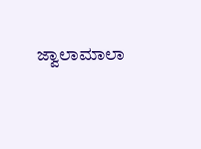ಜ್ವಾಲಾಮಾಲಾ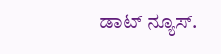ಡಾಟ್ ನ್ಯೂಸ್.